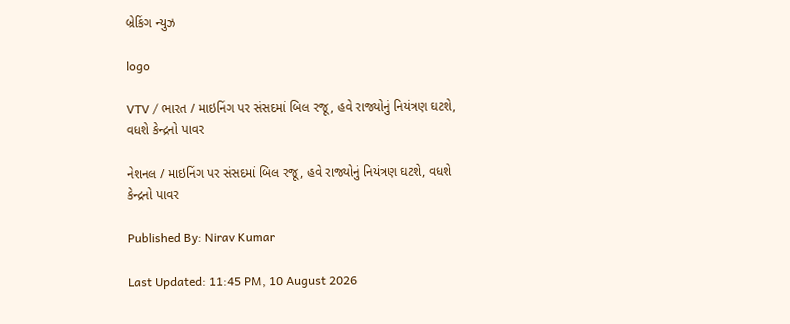બ્રેકિંગ ન્યુઝ

logo

VTV / ભારત / માઇનિંગ પર સંસદમાં બિલ રજૂ, હવે રાજ્યોનું નિયંત્રણ ઘટશે, વધશે કેન્દ્રનો પાવર

નેશનલ / માઇનિંગ પર સંસદમાં બિલ રજૂ, હવે રાજ્યોનું નિયંત્રણ ઘટશે, વધશે કેન્દ્રનો પાવર

Published By: Nirav Kumar

Last Updated: 11:45 PM, 10 August 2026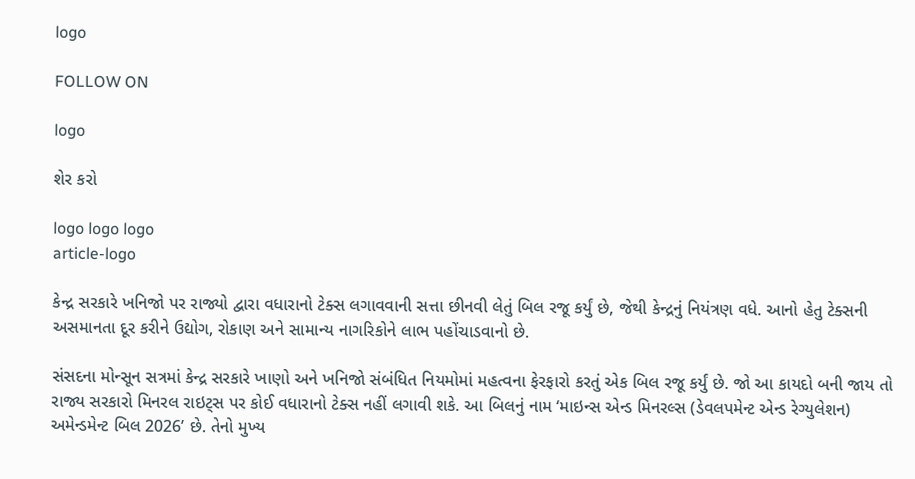logo

FOLLOW ON

logo

શેર કરો

logo logo logo
article-logo

કેન્દ્ર સરકારે ખનિજો પર રાજ્યો દ્વારા વધારાનો ટેક્સ લગાવવાની સત્તા છીનવી લેતું બિલ રજૂ કર્યું છે, જેથી કેન્દ્રનું નિયંત્રણ વધે. આનો હેતુ ટેક્સની અસમાનતા દૂર કરીને ઉદ્યોગ, રોકાણ અને સામાન્ય નાગરિકોને લાભ પહોંચાડવાનો છે.

સંસદના મોન્સૂન સત્રમાં કેન્દ્ર સરકારે ખાણો અને ખનિજો સંબંધિત નિયમોમાં મહત્વના ફેરફારો કરતું એક બિલ રજૂ કર્યું છે. જો આ કાયદો બની જાય તો રાજ્ય સરકારો મિનરલ રાઇટ્સ પર કોઈ વધારાનો ટેક્સ નહીં લગાવી શકે. આ બિલનું નામ ‘માઇન્સ એન્ડ મિનરલ્સ (ડેવલપમેન્ટ એન્ડ રેગ્યુલેશન) અમેન્ડમેન્ટ બિલ 2026’ છે. તેનો મુખ્ય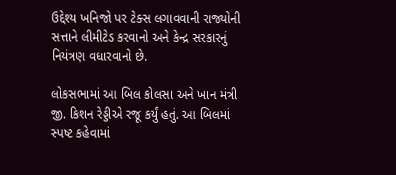ઉદ્દેશ્ય ખનિજો પર ટેક્સ લગાવવાની રાજ્યોની સત્તાને લીમીટેડ કરવાનો અને કેન્દ્ર સરકારનું નિયંત્રણ વધારવાનો છે.

લોકસભામાં આ બિલ કોલસા અને ખાન મંત્રી જી. કિશન રેડ્ડીએ રજૂ કર્યું હતું. આ બિલમાં સ્પષ્ટ કહેવામાં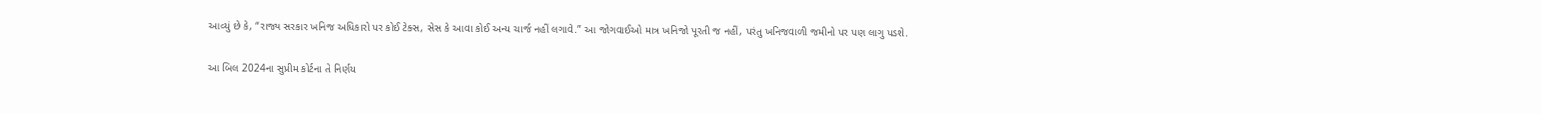આવ્યું છે કે, “રાજ્ય સરકાર ખનિજ અધિકારો પર કોઈ ટેક્સ, સેસ કે આવા કોઈ અન્ય ચાર્જ નહીં લગાવે.” આ જોગવાઈઓ માત્ર ખનિજો પૂરતી જ નહીં, પરંતુ ખનિજવાળી જમીનો પર પણ લાગુ પડશે.

આ બિલ 2024ના સુપ્રીમ કોર્ટના તે નિર્ણય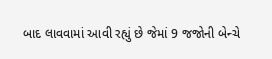બાદ લાવવામાં આવી રહ્યું છે જેમાં 9 જજોની બેન્ચે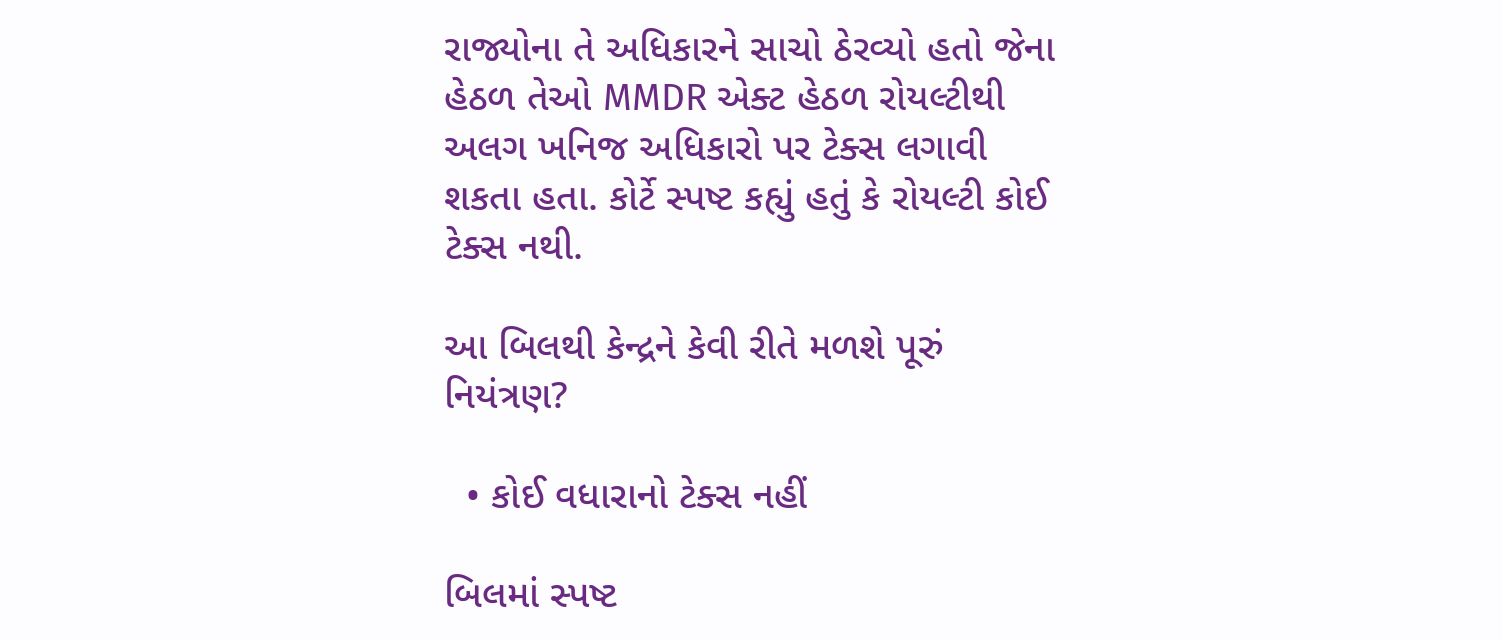રાજ્યોના તે અધિકારને સાચો ઠેરવ્યો હતો જેના હેઠળ તેઓ MMDR એક્ટ હેઠળ રોયલ્ટીથી અલગ ખનિજ અધિકારો પર ટેક્સ લગાવી શકતા હતા. કોર્ટે સ્પષ્ટ કહ્યું હતું કે રોયલ્ટી કોઈ ટેક્સ નથી.

આ બિલથી કેન્દ્રને કેવી રીતે મળશે પૂરું નિયંત્રણ?

  • કોઈ વધારાનો ટેક્સ નહીં

બિલમાં સ્પષ્ટ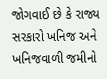જોગવાઈ છે કે રાજ્ય સરકારો ખનિજ અને ખનિજવાળી જમીનો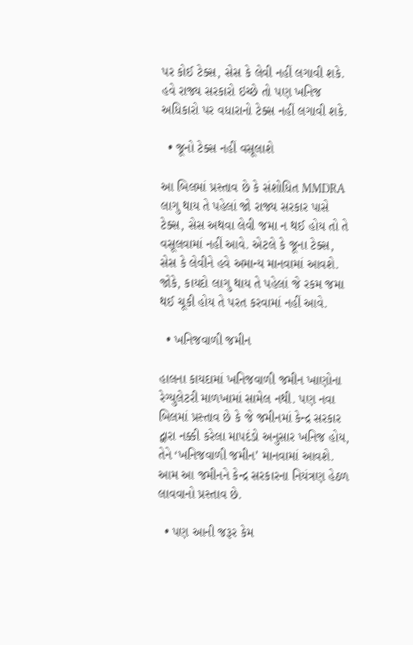પર કોઈ ટેક્સ, સેસ કે લેવી નહીં લગાવી શકે. હવે રાજ્ય સરકારો ઇચ્છે તો પણ ખનિજ અધિકારો પર વધારાનો ટેક્સ નહીં લગાવી શકે.

  • જૂનો ટેક્સ નહીં વસૂલાશે

આ બિલમાં પ્રસ્તાવ છે કે સંશોધિત MMDRA લાગુ થાય તે પહેલાં જો રાજ્ય સરકાર પાસે ટેક્સ, સેસ અથવા લેવી જમા ન થઈ હોય તો તે વસૂલવામાં નહીં આવે. એટલે કે જૂના ટેક્સ, સેસ કે લેવીને હવે અમાન્ય માનવામાં આવશે. જોકે, કાયદો લાગુ થાય તે પહેલાં જે રકમ જમા થઈ ચૂકી હોય તે પરત કરવામાં નહીં આવે.

  • ખનિજવાળી જમીન

હાલના કાયદામાં ખનિજવાળી જમીન ખાણોના રેગ્યુલેટરી માળખામાં સામેલ નથી. પણ નવા બિલમાં પ્રસ્તાવ છે કે જે જમીનમાં કેન્દ્ર સરકાર દ્વારા નક્કી કરેલા માપદંડો અનુસાર ખનિજ હોય, તેને ‘ખનિજવાળી જમીન’ માનવામાં આવશે. આમ આ જમીનને કેન્દ્ર સરકારના નિયંત્રણ હેઠળ લાવવાનો પ્રસ્તાવ છે.

  • પણ આની જરૂર કેમ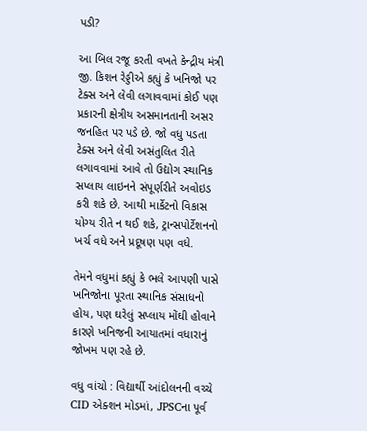પડી?

આ બિલ રજૂ કરતી વખતે કેન્દ્રીય મંત્રી જી. કિશન રેડ્ડીએ કહ્યું કે ખનિજો પર ટેક્સ અને લેવી લગાવવામાં કોઈ પણ પ્રકારની ક્ષેત્રીય અસમાનતાની અસર જનહિત પર પડે છે. જો વધુ પડતા ટેક્સ અને લેવી અસંતુલિત રીતે લગાવવામાં આવે તો ઉદ્યોગ સ્થાનિક સપ્લાય લાઇનને સંપૂર્ણરીતે અવોઇડ કરી શકે છે. આથી માર્કેટનો વિકાસ યોગ્ય રીતે ન થઈ શકે, ટ્રાન્સપોર્ટેશનનો ખર્ચ વધે અને પ્રદૂષણ પણ વધે.

તેમને વધુમાં કહ્યું કે ભલે આપણી પાસે ખનિજોના પૂરતા સ્થાનિક સંસાધનો હોય, પણ ઘરેલું સપ્લાય મોંઘી હોવાને કારણે ખનિજની આયાતમાં વધારાનું જોખમ પણ રહે છે.

વધુ વાંચો : વિદ્યાર્થી આંદોલનની વચ્ચે CID એક્શન મોડમાં, JPSCના પૂર્વ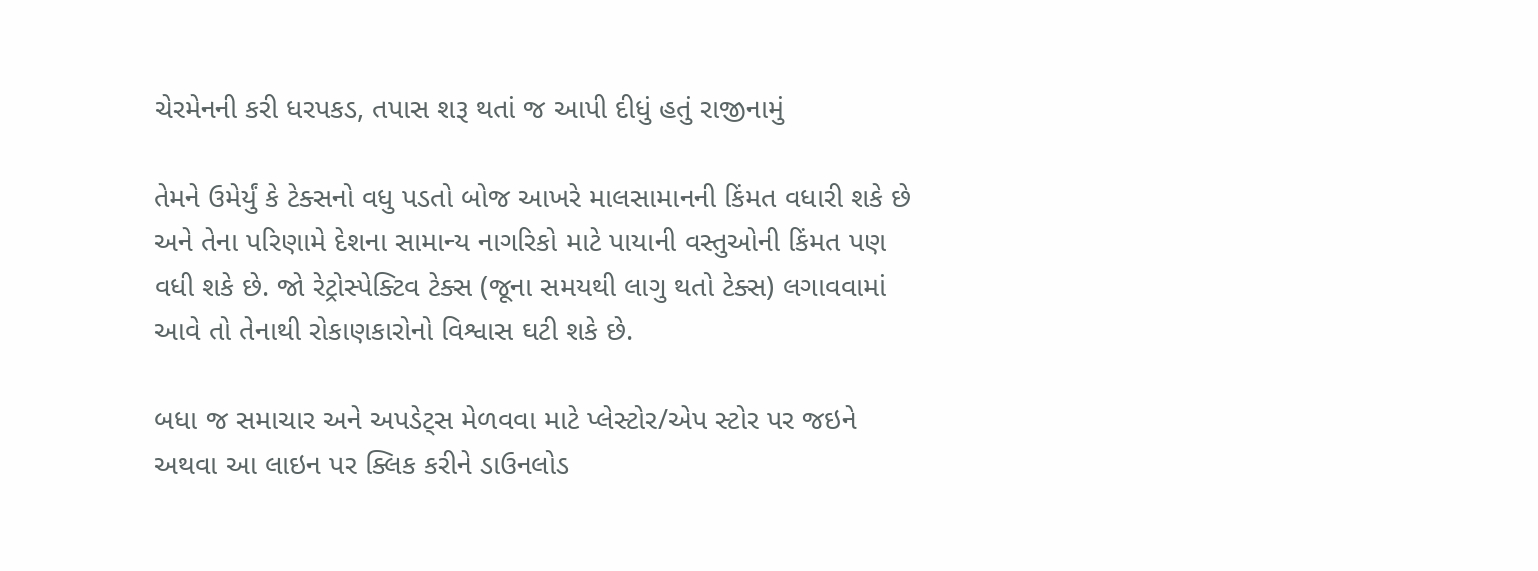ચેરમેનની કરી ધરપકડ, તપાસ શરૂ થતાં જ આપી દીધું હતું રાજીનામું

તેમને ઉમેર્યું કે ટેક્સનો વધુ પડતો બોજ આખરે માલસામાનની કિંમત વધારી શકે છે અને તેના પરિણામે દેશના સામાન્ય નાગરિકો માટે પાયાની વસ્તુઓની કિંમત પણ વધી શકે છે. જો રેટ્રોસ્પેક્ટિવ ટેક્સ (જૂના સમયથી લાગુ થતો ટેક્સ) લગાવવામાં આવે તો તેનાથી રોકાણકારોનો વિશ્વાસ ઘટી શકે છે.

બધા જ સમાચાર અને અપડેટ્સ મેળવવા માટે પ્લેસ્ટોર/એપ સ્ટોર પર જઇને અથવા આ લાઇન પર ક્લિક કરીને ડાઉનલોડ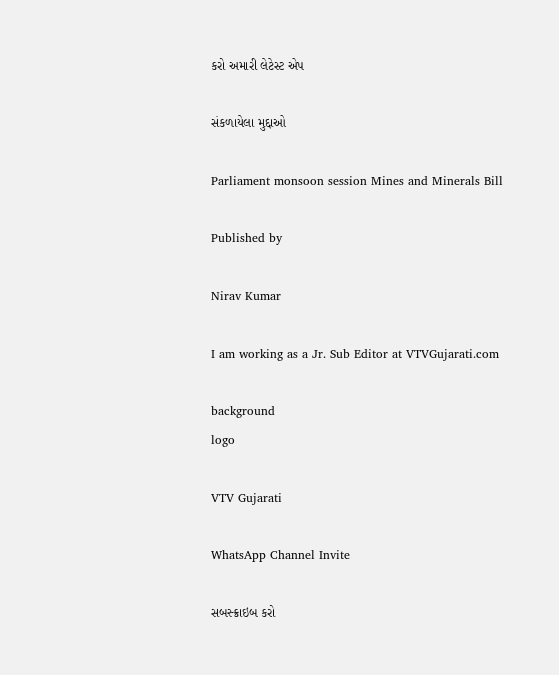કરો અમારી લેટેસ્ટ એપ

સંકળાયેલા મુદ્દાઓ

Parliament monsoon session Mines and Minerals Bill

Published by

Nirav Kumar

I am working as a Jr. Sub Editor at VTVGujarati.com

background
logo

VTV Gujarati

WhatsApp Channel Invite

સબસ્ક્રાઇબ કરો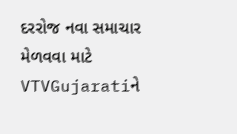દરરોજ નવા સમાચાર મેળવવા માટે VTVGujaratiને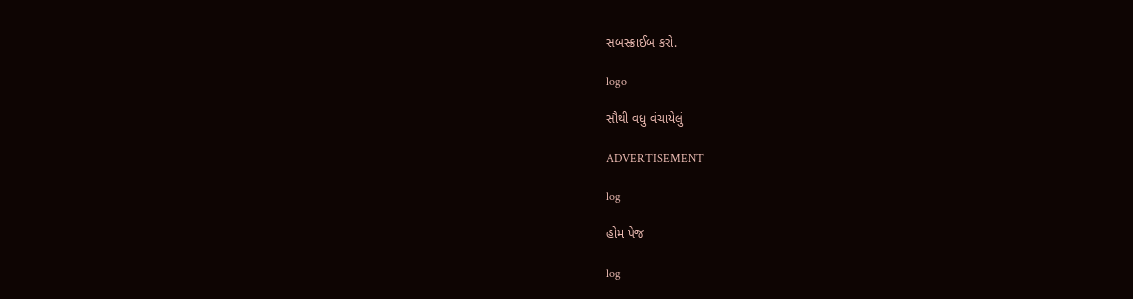સબસ્ક્રાઈબ કરો.

logo

સૌથી વધુ વંચાયેલું

ADVERTISEMENT

log

હોમ પેજ

log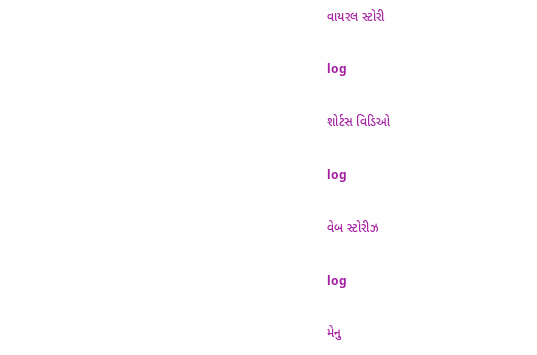વાયરલ સ્ટોરી

log

શોર્ટસ વિડિઓ

log

વેબ સ્ટોરીઝ

log

મેનુ